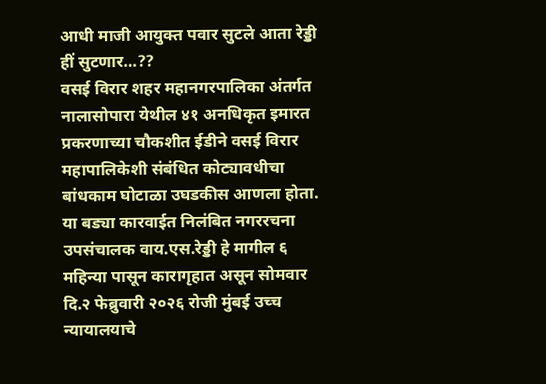आधी माजी आयुक्त पवार सुटले आता रेड्डी हीं सुटणार…??
वसई विरार शहर महानगरपालिका अंतर्गत नालासोपारा येथील ४१ अनधिकृत इमारत प्रकरणाच्या चौकशीत ईडीने वसई विरार महापालिकेशी संबंधित कोट्यावधीचा बांधकाम घोटाळा उघडकीस आणला होता. या बड्या कारवाईत निलंबित नगररचना उपसंचालक वाय.एस.रेड्डी हे मागील ६ महिन्या पासून कारागृहात असून सोमवार दि.२ फेब्रुवारी २०२६ रोजी मुंबई उच्च न्यायालयाचे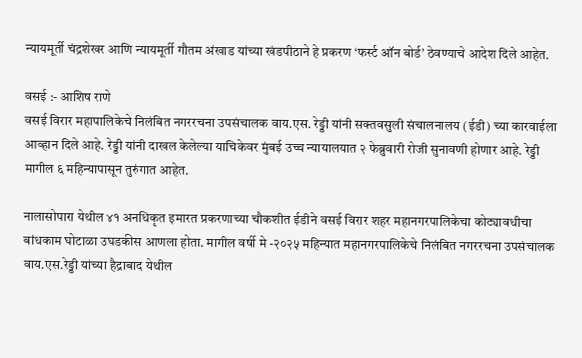न्यायमूर्ती चंद्रशेखर आणि न्यायमूर्ती गौतम अंखाड यांच्या खंडपीठाने हे प्रकरण ‘फर्स्ट ऑन बोर्ड’ ठेवण्याचे आदेश दिले आहेत.

वसई :- आशिष राणे
वसई विरार महापालिकेचे निलंबित नगररचना उपसंचालक वाय.एस. रेड्डी यांनी सक्तवसुली संचालनालय (ईडी) च्या कारवाईला आव्हान दिले आहे. रेड्डी यांनी दाखल केलेल्या याचिकेवर मुंबई उच्च न्यायालयात २ फेब्रुवारी रोजी सुनावणी होणार आहे. रेड्डी मागील ६ महिन्यापासून तुरुंगात आहेत.

नालासोपारा येथील ४१ अनधिकृत इमारत प्रकरणाच्या चौकशीत ईडीने वसई विरार शहर महानगरपालिकेचा कोट्यावधीचा बांधकाम घोटाळा उघडकीस आणला होता. मागील वर्षी मे -२०२५ महिन्यात महानगरपालिकेचे निलंबित नगररचना उपसंचालक वाय.एस.रेड्डी यांच्या हैद्राबाद येथील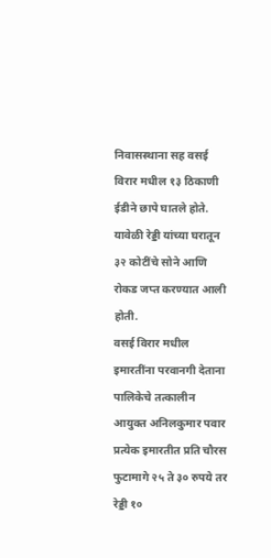निवासस्थाना सह वसई विरार मधील १३ ठिकाणी ईडीने छापे घातले होते. यावेळी रेड्डी यांच्या घरातून ३२ कोटींचे सोने आणि रोकड जप्त करण्यात आली होती.
वसई विरार मधील इमारतींना परवानगी देताना पालिकेचे तत्कालीन आयुक्त अनिलकुमार पवार प्रत्येक इमारतीत प्रति चौरस फुटामागे २५ ते ३० रुपये तर रेड्डी १०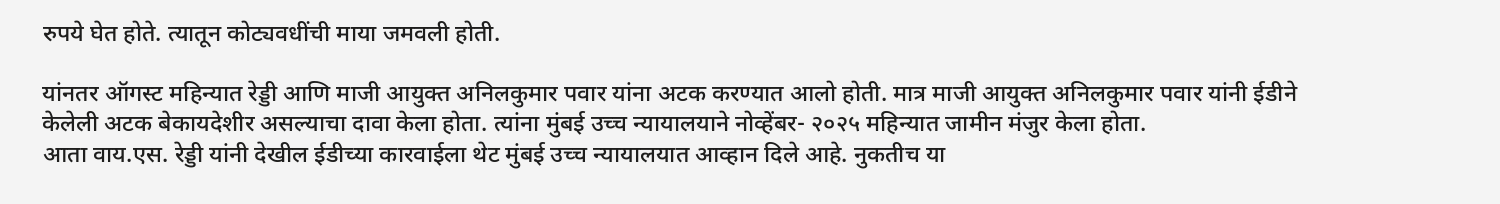रुपये घेत होते. त्यातून कोट्यवधींची माया जमवली होती.

यांनतर ऑगस्ट महिन्यात रेड्डी आणि माजी आयुक्त अनिलकुमार पवार यांना अटक करण्यात आलो होती. मात्र माजी आयुक्त अनिलकुमार पवार यांनी ईडीने केलेली अटक बेकायदेशीर असल्याचा दावा केला होता. त्यांना मुंबई उच्च न्यायालयाने नोव्हेंबर- २०२५ महिन्यात जामीन मंजुर केला होता.
आता वाय.एस. रेड्डी यांनी देखील ईडीच्या कारवाईला थेट मुंबई उच्च न्यायालयात आव्हान दिले आहे. नुकतीच या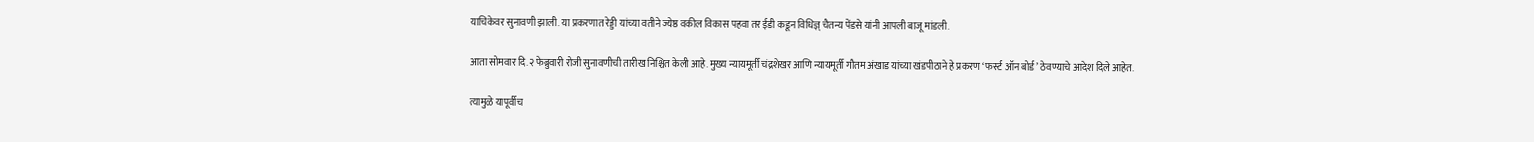याचिकेवर सुनावणी झाली. या प्रकरणात रेड्डी यांच्या वतीने ज्येष्ठ वकील विकास पहवा तर ईडी कडून विधिज्ञ् चैतन्य पेंडसे यांनी आपली बाजू मांडली.

आता सोमवार दि.२ फेब्रुवारी रोजी सुनावणीची तारीख निश्चित केली आहे. मुख्य न्यायमूर्ती चंद्रशेखर आणि न्यायमूर्ती गौतम अंखाड यांच्या खंडपीठाने हे प्रकरण ‘फर्स्ट ऑन बोर्ड’ ठेवण्याचे आदेश दिले आहेत.

त्यामुळे यापूर्वीच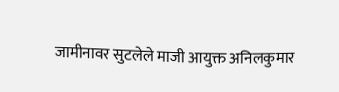जामीनावर सुटलेले माजी आयुक्त अनिलकुमार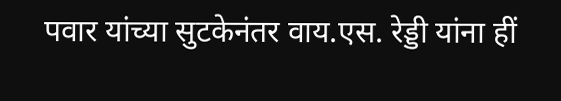पवार यांच्या सुटकेनंतर वाय.एस. रेड्डी यांना हीं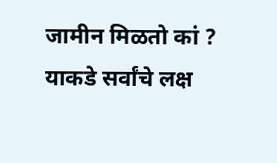जामीन मिळतो कां ? याकडे सर्वांचे लक्ष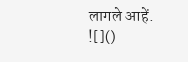लागले आहें.
![]()